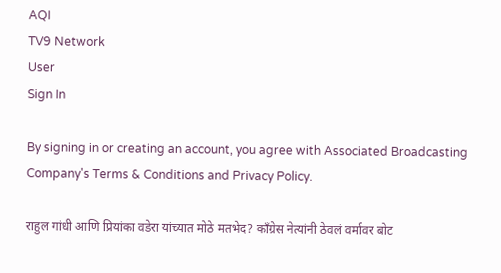AQI
TV9 Network
User
Sign In

By signing in or creating an account, you agree with Associated Broadcasting Company's Terms & Conditions and Privacy Policy.

राहुल गांधी आणि प्रियांका वडेरा यांच्यात मोठे मतभेद? काँग्रेस नेत्यांनी ठेवलं वर्मावर बोट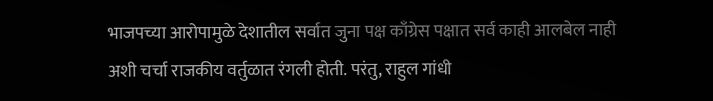भाजपच्या आरोपामुळे देशातील सर्वात जुना पक्ष काँग्रेस पक्षात सर्व काही आलबेल नाही अशी चर्चा राजकीय वर्तुळात रंगली होती. परंतु, राहुल गांधी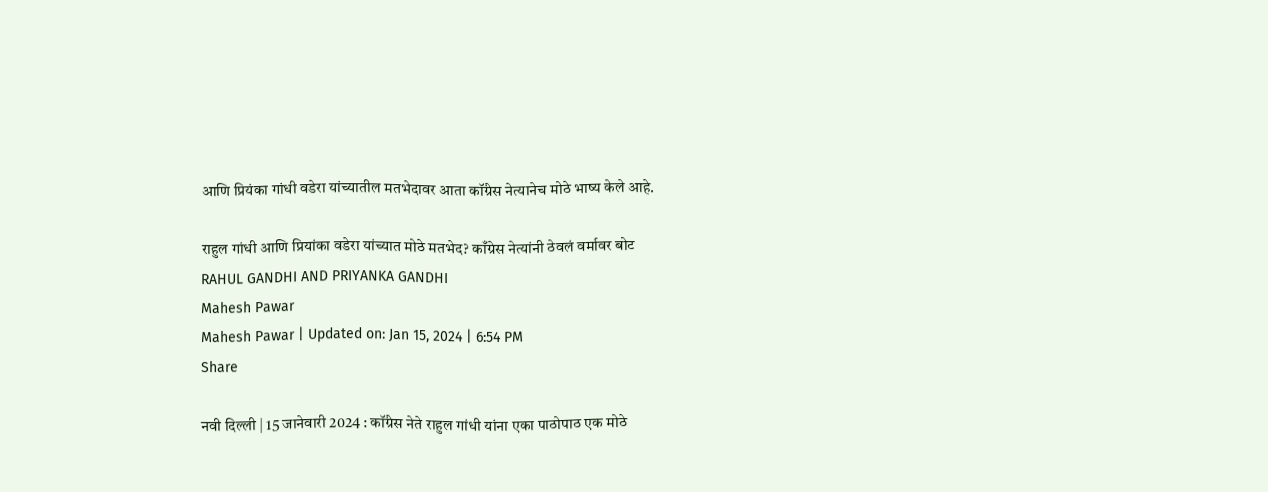आणि प्रियंका गांधी वडेरा यांच्यातील मतभेदावर आता कॉंग्रेस नेत्यानेच मोठे भाष्य केले आहे.

राहुल गांधी आणि प्रियांका वडेरा यांच्यात मोठे मतभेद? काँग्रेस नेत्यांनी ठेवलं वर्मावर बोट
RAHUL GANDHI AND PRIYANKA GANDHI
Mahesh Pawar
Mahesh Pawar | Updated on: Jan 15, 2024 | 6:54 PM
Share

नवी दिल्ली | 15 जानेवारी 2024 : कॉंग्रेस नेते राहुल गांधी यांना एका पाठोपाठ एक मोठे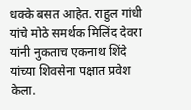धक्के बसत आहेत. राहुल गांधी यांचे मोठे समर्थक मिलिंद देवरा यांनी नुकताच एकनाथ शिंदे यांच्या शिवसेना पक्षात प्रवेश केला.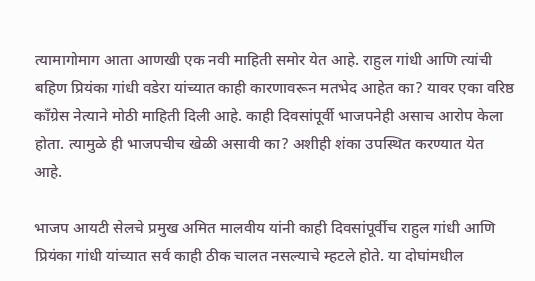त्यामागोमाग आता आणखी एक नवी माहिती समोर येत आहे. राहुल गांधी आणि त्यांची बहिण प्रियंका गांधी वडेरा यांच्यात काही कारणावरून मतभेद आहेत का? यावर एका वरिष्ठ कॉंग्रेस नेत्याने मोठी माहिती दिली आहे. काही दिवसांपूर्वी भाजपनेही असाच आरोप केला होता. त्यामुळे ही भाजपचीच खेळी असावी का? अशीही शंका उपस्थित करण्यात येत आहे.

भाजप आयटी सेलचे प्रमुख अमित मालवीय यांनी काही दिवसांपूर्वीच राहुल गांधी आणि प्रियंका गांधी यांच्यात सर्व काही ठीक चालत नसल्याचे म्हटले होते. या दोघांमधील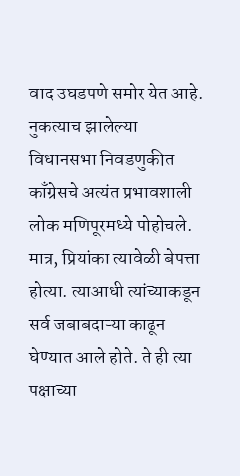वाद उघडपणे समोर येत आहे. नुकत्याच झालेल्या विधानसभा निवडणुकीत काँग्रेसचे अत्यंत प्रभावशाली लोक मणिपूरमध्ये पोहोचले. मात्र, प्रियांका त्यावेळी बेपत्ता होत्या. त्याआधी त्यांच्याकडून सर्व जबाबदाऱ्या काढून घेण्यात आले होते. ते ही त्या पक्षाच्या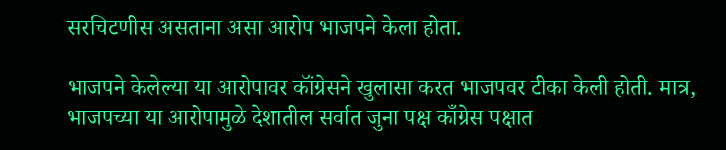सरचिटणीस असताना असा आरोप भाजपने केला होता.

भाजपने केलेल्या या आरोपावर कॉंग्रेसने खुलासा करत भाजपवर टीका केली होती. मात्र, भाजपच्या या आरोपामुळे देशातील सर्वात जुना पक्ष काँग्रेस पक्षात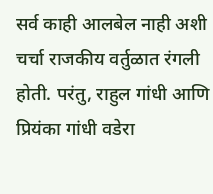सर्व काही आलबेल नाही अशी चर्चा राजकीय वर्तुळात रंगली होती. परंतु, राहुल गांधी आणि प्रियंका गांधी वडेरा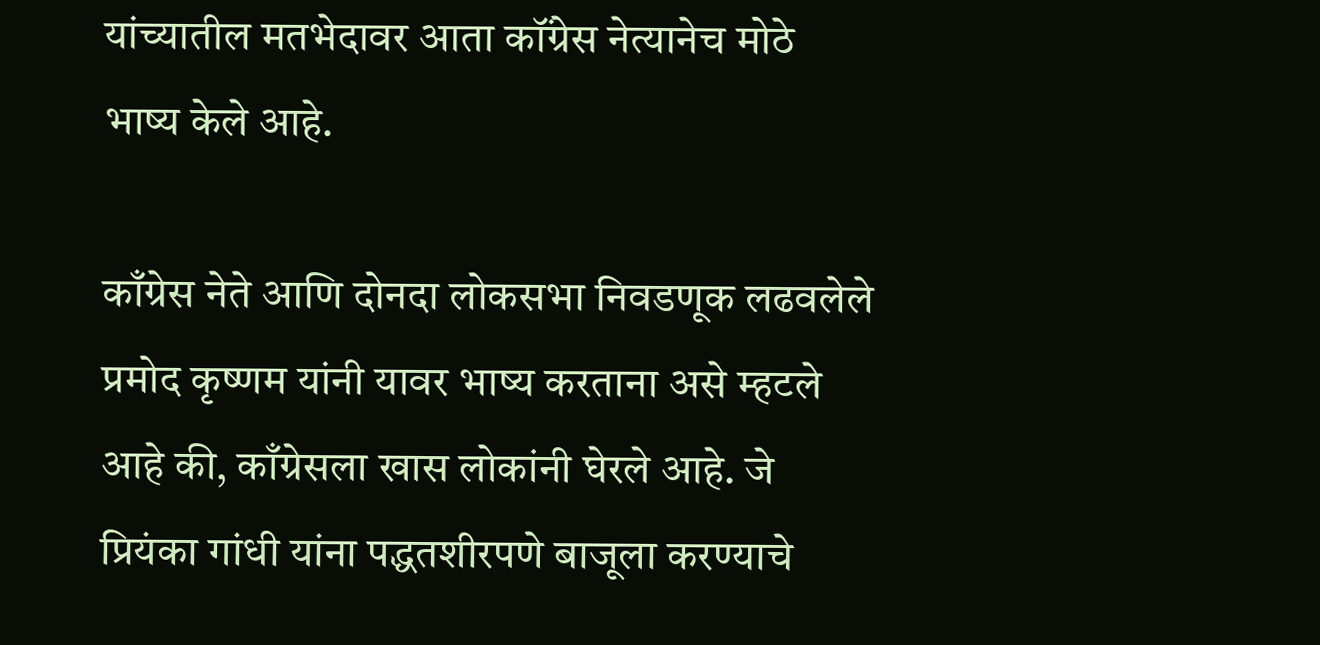यांच्यातील मतभेदावर आता कॉंग्रेस नेत्यानेच मोठे भाष्य केले आहे.

काँग्रेस नेते आणि दोनदा लोकसभा निवडणूक लढवलेले प्रमोद कृष्णम यांनी यावर भाष्य करताना असे म्हटले आहे की, काँग्रेसला खास लोकांनी घेरले आहे. जे प्रियंका गांधी यांना पद्धतशीरपणे बाजूला करण्याचे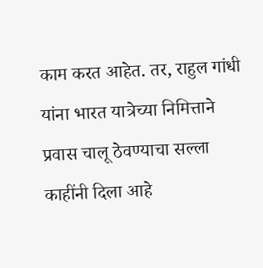काम करत आहेत. तर, राहुल गांधी यांना भारत यात्रेच्या निमित्ताने प्रवास चालू ठेवण्याचा सल्ला काहींनी दिला आहे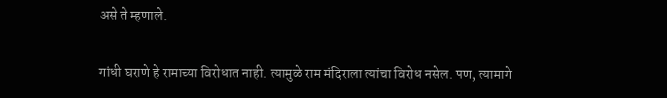असे ते म्हणाले.

गांधी घराणे हे रामाच्या विरोधात नाही. त्यामुळे राम मंदिराला त्यांचा विरोध नसेल. पण, त्यामागे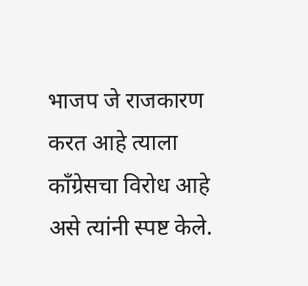भाजप जे राजकारण करत आहे त्याला कॉंग्रेसचा विरोध आहे असे त्यांनी स्पष्ट केले.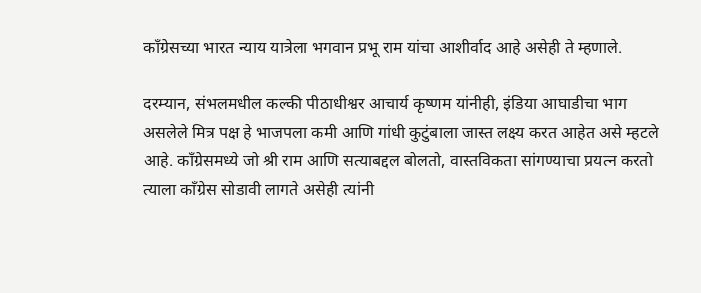काँग्रेसच्या भारत न्याय यात्रेला भगवान प्रभू राम यांचा आशीर्वाद आहे असेही ते म्हणाले.

दरम्यान, संभलमधील कल्की पीठाधीश्वर आचार्य कृष्णम यांनीही, इंडिया आघाडीचा भाग असलेले मित्र पक्ष हे भाजपला कमी आणि गांधी कुटुंबाला जास्त लक्ष्य करत आहेत असे म्हटले आहे. काँग्रेसमध्ये जो श्री राम आणि सत्याबद्दल बोलतो, वास्तविकता सांगण्याचा प्रयत्न करतो त्याला काँग्रेस सोडावी लागते असेही त्यांनी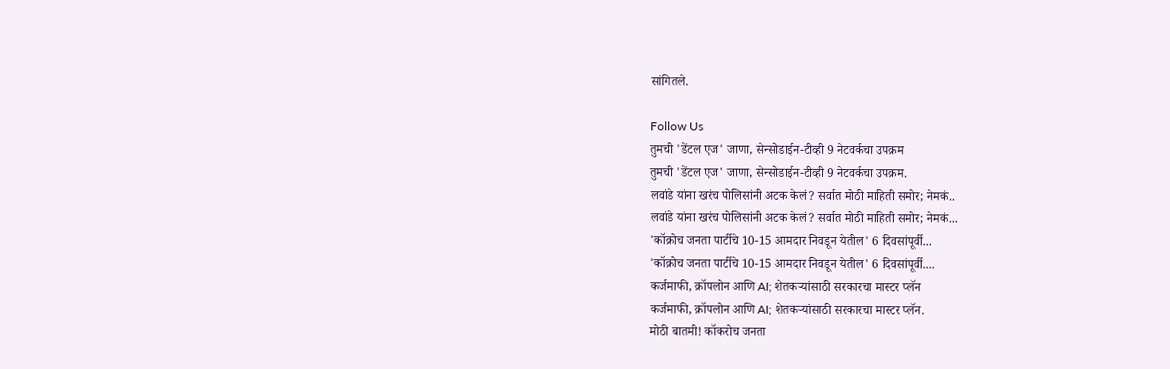सांगितले.

Follow Us
तुमची 'डेंटल एज' जाणा, सेन्सोडाईन-टीव्ही 9 नेटवर्कचा उपक्रम
तुमची 'डेंटल एज' जाणा, सेन्सोडाईन-टीव्ही 9 नेटवर्कचा उपक्रम.
लवांडे यांना खरंच पोलिसांनी अटक केलं? सर्वात मोठी माहिती समोर; नेमकं..
लवांडे यांना खरंच पोलिसांनी अटक केलं? सर्वात मोठी माहिती समोर; नेमकं...
'कॉक्रोच जनता पार्टीचे 10-15 आमदार निवडून येतील' 6 दिवसांपूर्वी...
'कॉक्रोच जनता पार्टीचे 10-15 आमदार निवडून येतील' 6 दिवसांपूर्वी....
कर्जमाफी, क्रॉपलोन आणि AI; शेतकऱ्यांसाठी सरकारचा मास्टर प्लॅन
कर्जमाफी, क्रॉपलोन आणि AI; शेतकऱ्यांसाठी सरकारचा मास्टर प्लॅन.
मोठी बातमी! कॉकरोच जनता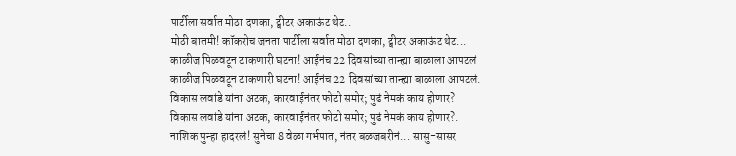पार्टीला सर्वात मोठा दणका, ट्वीटर अकाऊंट थेट..
मोठी बातमी! कॉकरोच जनता पार्टीला सर्वात मोठा दणका, ट्वीटर अकाऊंट थेट...
काळीज पिळवटून टाकणारी घटना! आईनंच 22 दिवसांच्या तान्ह्या बाळाला आपटलं
काळीज पिळवटून टाकणारी घटना! आईनंच 22 दिवसांच्या तान्ह्या बाळाला आपटलं.
विकास लवांडे यांना अटक, कारवाईनंतर फोटो समोर; पुढं नेमकं काय होणार?
विकास लवांडे यांना अटक, कारवाईनंतर फोटो समोर; पुढं नेमकं काय होणार?.
नाशिक पुन्हा हादरलं! सुनेचा 8 वेळा गर्भपात, नंतर बळजबरीनं... सासु-सासर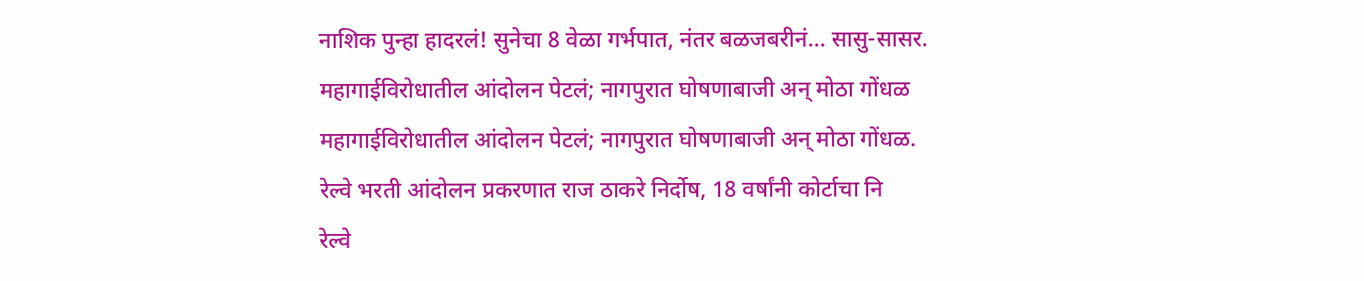नाशिक पुन्हा हादरलं! सुनेचा 8 वेळा गर्भपात, नंतर बळजबरीनं... सासु-सासर.
महागाईविरोधातील आंदोलन पेटलं; नागपुरात घोषणाबाजी अन् मोठा गोंधळ
महागाईविरोधातील आंदोलन पेटलं; नागपुरात घोषणाबाजी अन् मोठा गोंधळ.
रेल्वे भरती आंदोलन प्रकरणात राज ठाकरे निर्दोष, 18 वर्षांनी कोर्टाचा नि
रेल्वे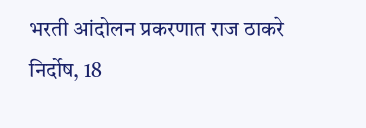भरती आंदोलन प्रकरणात राज ठाकरे निर्दोष, 18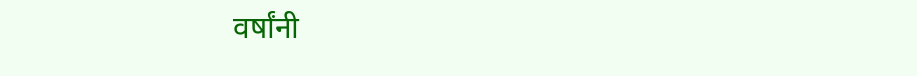वर्षांनी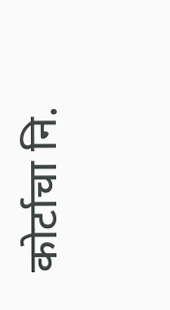कोर्टाचा नि.